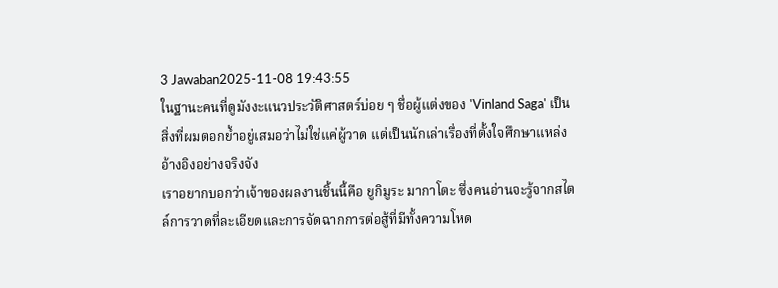3 Jawaban2025-11-08 19:43:55
ในฐานะคนที่ดูมังงะแนวประวัติศาสตร์บ่อย ๆ ชื่อผู้แต่งของ 'Vinland Saga' เป็นสิ่งที่ผมตอกย้ำอยู่เสมอว่าไม่ใช่แค่ผู้วาด แต่เป็นนักเล่าเรื่องที่ตั้งใจศึกษาแหล่งอ้างอิงอย่างจริงจัง
เราอยากบอกว่าเจ้าของผลงานชิ้นนี้คือ ยูกิมูระ มากาโตะ ซึ่งคนอ่านจะรู้จากสไตล์การวาดที่ละเอียดและการจัดฉากการต่อสู้ที่มีทั้งความโหด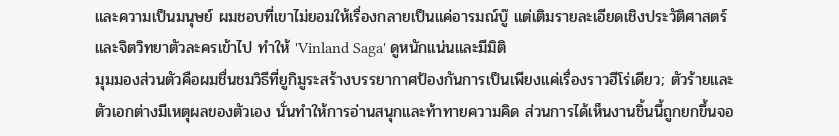และความเป็นมนุษย์ ผมชอบที่เขาไม่ยอมให้เรื่องกลายเป็นแค่อารมณ์บู๊ แต่เติมรายละเอียดเชิงประวัติศาสตร์และจิตวิทยาตัวละครเข้าไป ทำให้ 'Vinland Saga' ดูหนักแน่นและมีมิติ
มุมมองส่วนตัวคือผมชื่นชมวิธีที่ยูกิมูระสร้างบรรยากาศป้องกันการเป็นเพียงแค่เรื่องราวฮีโร่เดียว; ตัวร้ายและตัวเอกต่างมีเหตุผลของตัวเอง นั่นทำให้การอ่านสนุกและท้าทายความคิด ส่วนการได้เห็นงานชิ้นนี้ถูกยกขึ้นจอ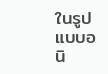ในรูปแบบอนิ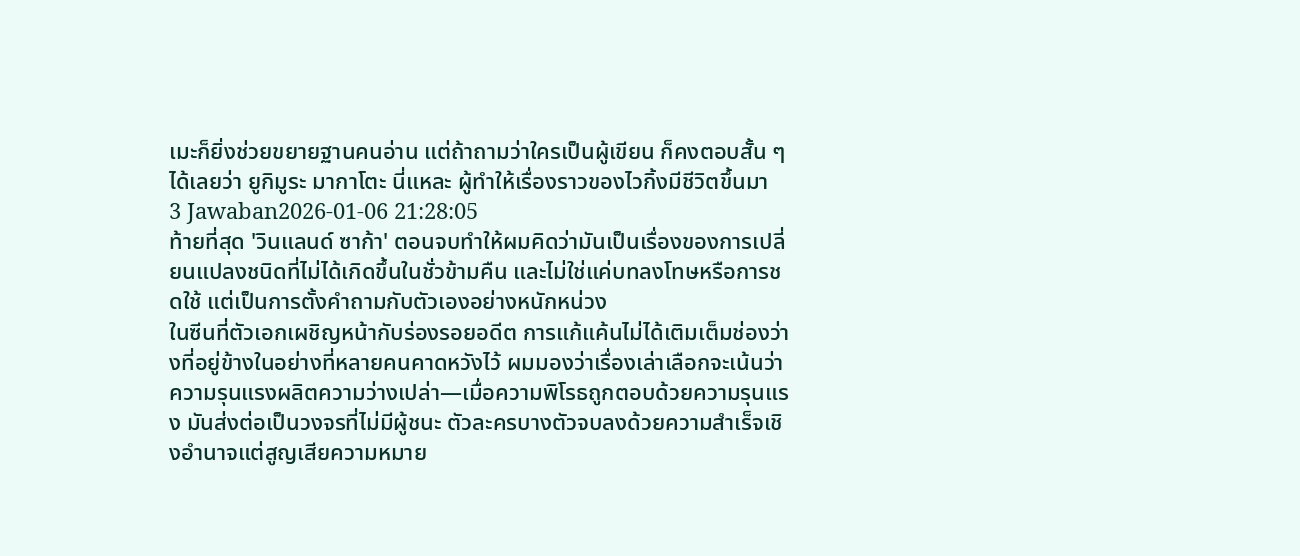เมะก็ยิ่งช่วยขยายฐานคนอ่าน แต่ถ้าถามว่าใครเป็นผู้เขียน ก็คงตอบสั้น ๆ ได้เลยว่า ยูกิมูระ มากาโตะ นี่แหละ ผู้ทำให้เรื่องราวของไวกิ้งมีชีวิตขึ้นมา
3 Jawaban2026-01-06 21:28:05
ท้ายที่สุด 'วินแลนด์ ซาก้า' ตอนจบทำให้ผมคิดว่ามันเป็นเรื่องของการเปลี่ยนแปลงชนิดที่ไม่ได้เกิดขึ้นในชั่วข้ามคืน และไม่ใช่แค่บทลงโทษหรือการชดใช้ แต่เป็นการตั้งคำถามกับตัวเองอย่างหนักหน่วง
ในซีนที่ตัวเอกเผชิญหน้ากับร่องรอยอดีต การแก้แค้นไม่ได้เติมเต็มช่องว่างที่อยู่ข้างในอย่างที่หลายคนคาดหวังไว้ ผมมองว่าเรื่องเล่าเลือกจะเน้นว่าความรุนแรงผลิตความว่างเปล่า—เมื่อความพิโรธถูกตอบด้วยความรุนแรง มันส่งต่อเป็นวงจรที่ไม่มีผู้ชนะ ตัวละครบางตัวจบลงด้วยความสำเร็จเชิงอำนาจแต่สูญเสียความหมาย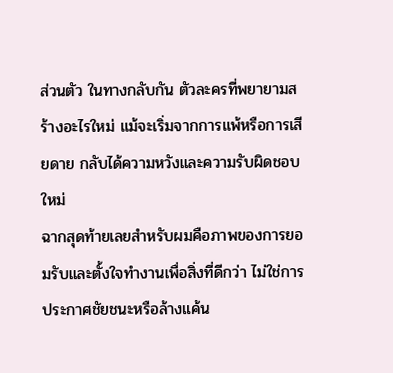ส่วนตัว ในทางกลับกัน ตัวละครที่พยายามสร้างอะไรใหม่ แม้จะเริ่มจากการแพ้หรือการเสียดาย กลับได้ความหวังและความรับผิดชอบใหม่
ฉากสุดท้ายเลยสำหรับผมคือภาพของการยอมรับและตั้งใจทำงานเพื่อสิ่งที่ดีกว่า ไม่ใช่การประกาศชัยชนะหรือล้างแค้น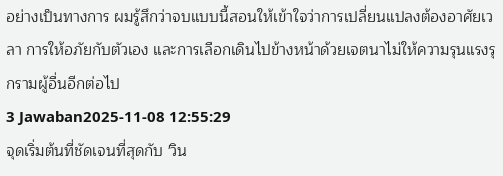อย่างเป็นทางการ ผมรู้สึกว่าจบแบบนี้สอนให้เข้าใจว่าการเปลี่ยนแปลงต้องอาศัยเวลา การให้อภัยกับตัวเอง และการเลือกเดินไปข้างหน้าด้วยเจตนาไม่ให้ความรุนแรงรุกรามผู้อื่นอีกต่อไป
3 Jawaban2025-11-08 12:55:29
จุดเริ่มต้นที่ชัดเจนที่สุดกับ 'วิน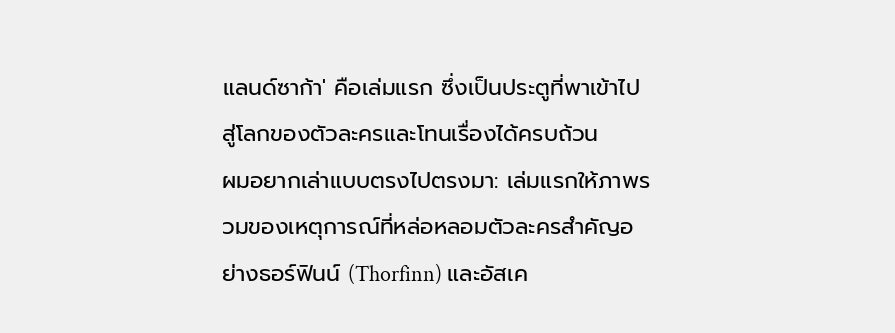แลนด์ซาก้า' คือเล่มแรก ซึ่งเป็นประตูที่พาเข้าไปสู่โลกของตัวละครและโทนเรื่องได้ครบถ้วน
ผมอยากเล่าแบบตรงไปตรงมา: เล่มแรกให้ภาพรวมของเหตุการณ์ที่หล่อหลอมตัวละครสำคัญอย่างธอร์ฟินน์ (Thorfinn) และอัสเค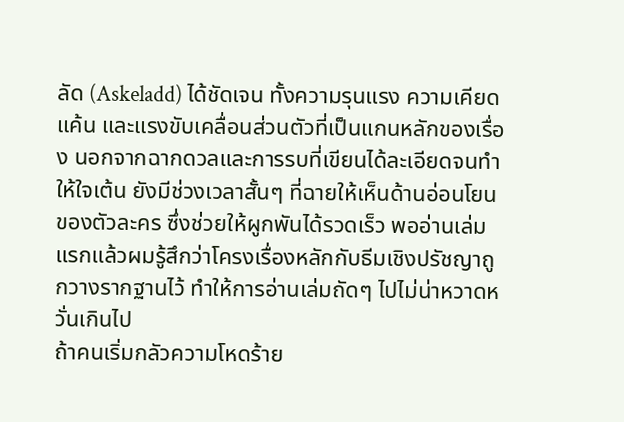ลัด (Askeladd) ได้ชัดเจน ทั้งความรุนแรง ความเคียดแค้น และแรงขับเคลื่อนส่วนตัวที่เป็นแกนหลักของเรื่อง นอกจากฉากดวลและการรบที่เขียนได้ละเอียดจนทำให้ใจเต้น ยังมีช่วงเวลาสั้นๆ ที่ฉายให้เห็นด้านอ่อนโยนของตัวละคร ซึ่งช่วยให้ผูกพันได้รวดเร็ว พออ่านเล่มแรกแล้วผมรู้สึกว่าโครงเรื่องหลักกับธีมเชิงปรัชญาถูกวางรากฐานไว้ ทำให้การอ่านเล่มถัดๆ ไปไม่น่าหวาดหวั่นเกินไป
ถ้าคนเริ่มกลัวความโหดร้าย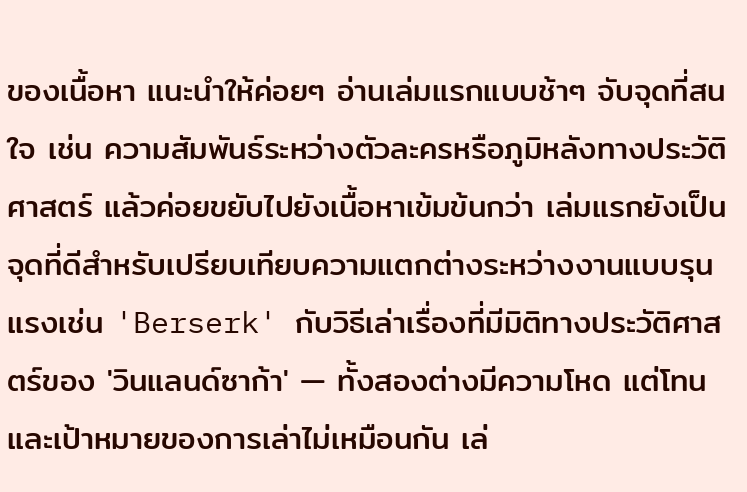ของเนื้อหา แนะนำให้ค่อยๆ อ่านเล่มแรกแบบช้าๆ จับจุดที่สนใจ เช่น ความสัมพันธ์ระหว่างตัวละครหรือภูมิหลังทางประวัติศาสตร์ แล้วค่อยขยับไปยังเนื้อหาเข้มข้นกว่า เล่มแรกยังเป็นจุดที่ดีสำหรับเปรียบเทียบความแตกต่างระหว่างงานแบบรุนแรงเช่น 'Berserk' กับวิธีเล่าเรื่องที่มีมิติทางประวัติศาสตร์ของ 'วินแลนด์ซาก้า' — ทั้งสองต่างมีความโหด แต่โทนและเป้าหมายของการเล่าไม่เหมือนกัน เล่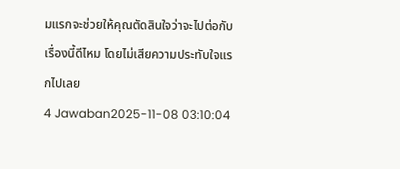มแรกจะช่วยให้คุณตัดสินใจว่าจะไปต่อกับเรื่องนี้ดีไหม โดยไม่เสียความประทับใจแรกไปเลย
4 Jawaban2025-11-08 03:10:04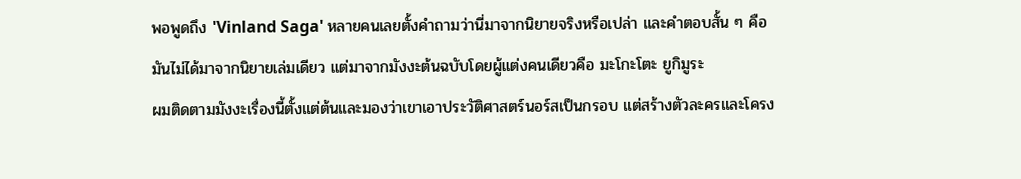พอพูดถึง 'Vinland Saga' หลายคนเลยตั้งคำถามว่านี่มาจากนิยายจริงหรือเปล่า และคำตอบสั้น ๆ คือมันไม่ได้มาจากนิยายเล่มเดียว แต่มาจากมังงะต้นฉบับโดยผู้แต่งคนเดียวคือ มะโกะโตะ ยูกิมูระ
ผมติดตามมังงะเรื่องนี้ตั้งแต่ต้นและมองว่าเขาเอาประวัติศาสตร์นอร์สเป็นกรอบ แต่สร้างตัวละครและโครง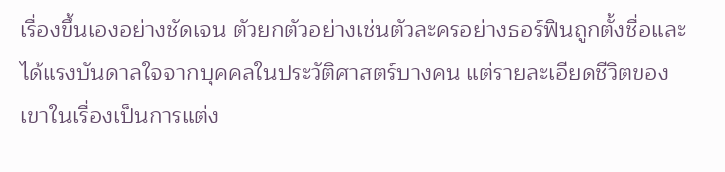เรื่องขึ้นเองอย่างชัดเจน ตัวยกตัวอย่างเช่นตัวละครอย่างธอร์ฟินถูกตั้งชื่อและได้แรงบันดาลใจจากบุคคลในประวัติศาสตร์บางคน แต่รายละเอียดชีวิตของเขาในเรื่องเป็นการแต่ง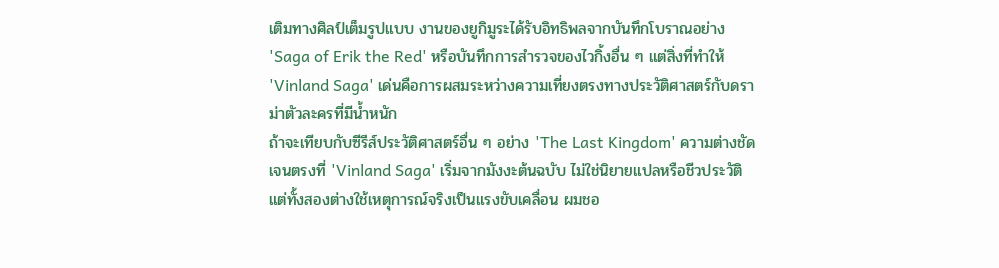เติมทางศิลป์เต็มรูปแบบ งานของยูกิมูระได้รับอิทธิพลจากบันทึกโบราณอย่าง 'Saga of Erik the Red' หรือบันทึกการสำรวจของไวกิ้งอื่น ๆ แต่สิ่งที่ทำให้ 'Vinland Saga' เด่นคือการผสมระหว่างความเที่ยงตรงทางประวัติศาสตร์กับดราม่าตัวละครที่มีน้ำหนัก
ถ้าจะเทียบกับซีรีส์ประวัติศาสตร์อื่น ๆ อย่าง 'The Last Kingdom' ความต่างชัดเจนตรงที่ 'Vinland Saga' เริ่มจากมังงะต้นฉบับ ไม่ใช่นิยายแปลหรือชีวประวัติ แต่ทั้งสองต่างใช้เหตุการณ์จริงเป็นแรงขับเคลื่อน ผมชอ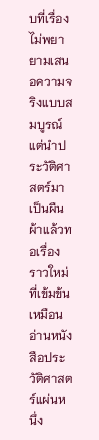บที่เรื่องไม่พยายามเสนอความจริงแบบสมบูรณ์ แต่นำประวัติศาสตร์มาเป็นผืนผ้าแล้วทอเรื่องราวใหม่ที่เข้มข้น เหมือนอ่านหนังสือประวัติศาสตร์แผ่นหนึ่ง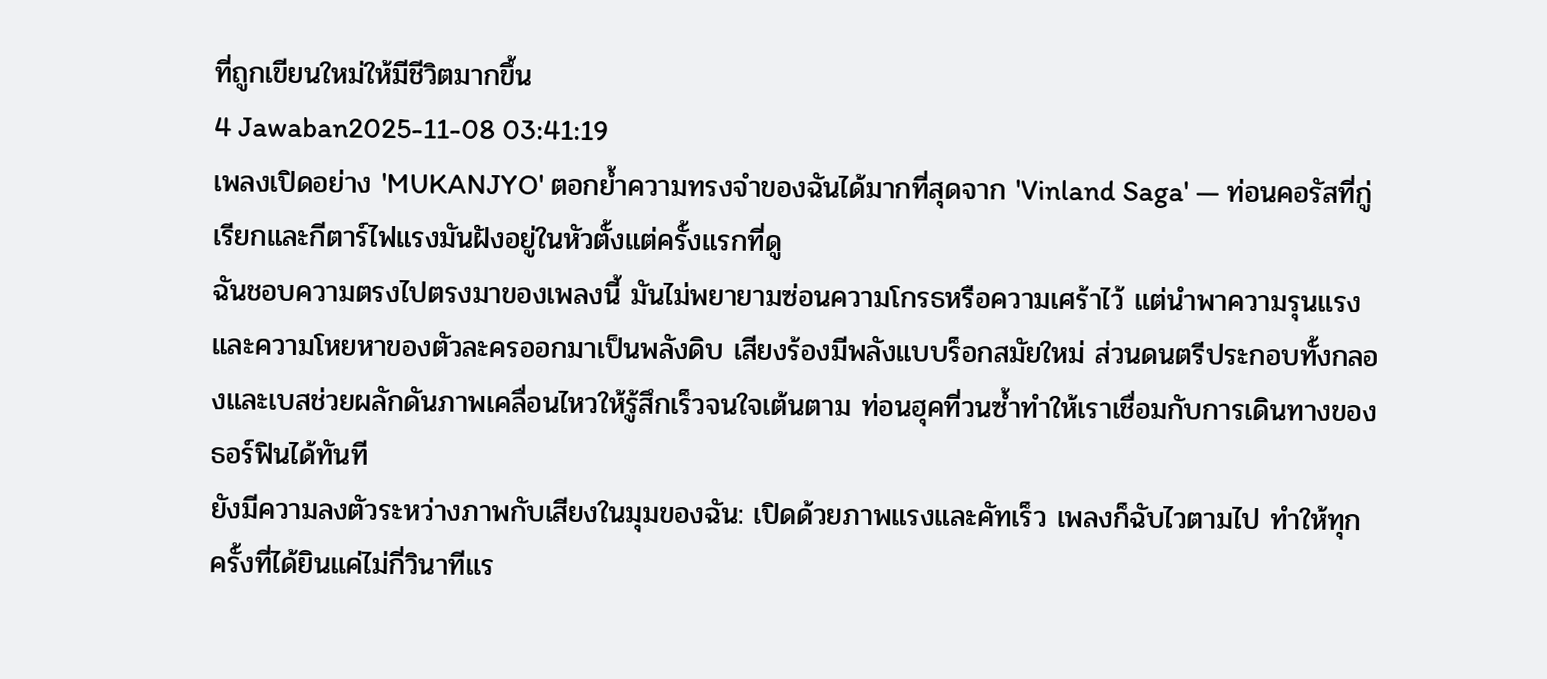ที่ถูกเขียนใหม่ให้มีชีวิตมากขึ้น
4 Jawaban2025-11-08 03:41:19
เพลงเปิดอย่าง 'MUKANJYO' ตอกย้ำความทรงจำของฉันได้มากที่สุดจาก 'Vinland Saga' — ท่อนคอรัสที่กู่เรียกและกีตาร์ไฟแรงมันฝังอยู่ในหัวตั้งแต่ครั้งแรกที่ดู
ฉันชอบความตรงไปตรงมาของเพลงนี้ มันไม่พยายามซ่อนความโกรธหรือความเศร้าไว้ แต่นำพาความรุนแรงและความโหยหาของตัวละครออกมาเป็นพลังดิบ เสียงร้องมีพลังแบบร็อกสมัยใหม่ ส่วนดนตรีประกอบทั้งกลองและเบสช่วยผลักดันภาพเคลื่อนไหวให้รู้สึกเร็วจนใจเต้นตาม ท่อนฮุคที่วนซ้ำทำให้เราเชื่อมกับการเดินทางของธอร์ฟินได้ทันที
ยังมีความลงตัวระหว่างภาพกับเสียงในมุมของฉัน: เปิดด้วยภาพแรงและคัทเร็ว เพลงก็ฉับไวตามไป ทำให้ทุกครั้งที่ได้ยินแค่ไม่กี่วินาทีแร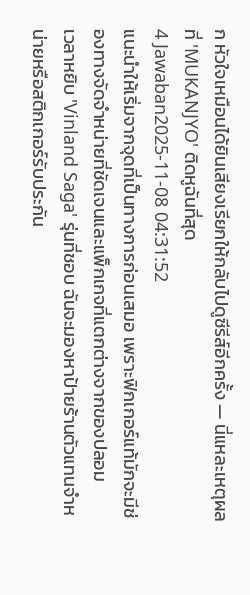ก หัวใจเหมือนได้ยินเสียงเรียกให้กลับไปดูซีรีส์อีกครั้ง — นี่แหละเหตุผลที่ 'MUKANJYO' ติดหูฉันที่สุด
4 Jawaban2025-11-08 04:31:52
แนะนำให้เริ่มจากจุดที่เป็นทางการก่อนเสมอ เพราะฟิกเกอร์แท้มักจะมีช่องทางจัดจำหน่ายที่ชัดเจนและแพ็กเกจที่แตกต่างจากของปลอม
เวลาหยิบ 'Vinland Saga' รุ่นที่ชอบ ฉันจะมองหาป้ายร้านตัวแทนจำหน่ายหรือสติกเกอร์รับประกัน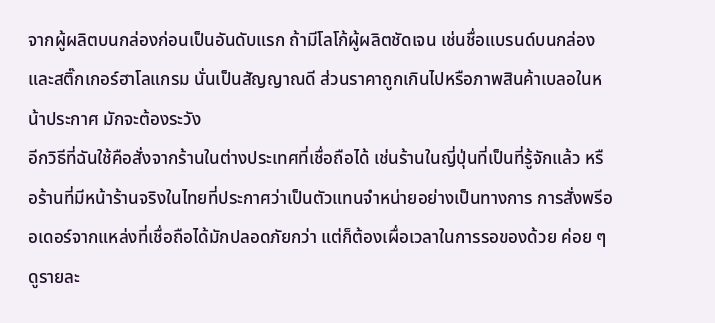จากผู้ผลิตบนกล่องก่อนเป็นอันดับแรก ถ้ามีโลโก้ผู้ผลิตชัดเจน เช่นชื่อแบรนด์บนกล่องและสติ๊กเกอร์ฮาโลแกรม นั่นเป็นสัญญาณดี ส่วนราคาถูกเกินไปหรือภาพสินค้าเบลอในหน้าประกาศ มักจะต้องระวัง
อีกวิธีที่ฉันใช้คือสั่งจากร้านในต่างประเทศที่เชื่อถือได้ เช่นร้านในญี่ปุ่นที่เป็นที่รู้จักแล้ว หรือร้านที่มีหน้าร้านจริงในไทยที่ประกาศว่าเป็นตัวแทนจำหน่ายอย่างเป็นทางการ การสั่งพรีออเดอร์จากแหล่งที่เชื่อถือได้มักปลอดภัยกว่า แต่ก็ต้องเผื่อเวลาในการรอของด้วย ค่อย ๆ ดูรายละ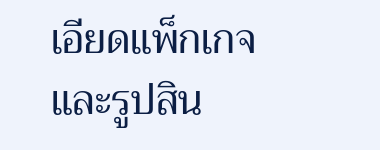เอียดแพ็กเกจและรูปสิน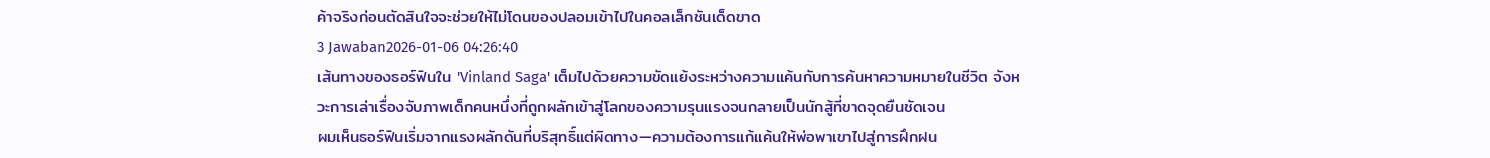ค้าจริงก่อนตัดสินใจจะช่วยให้ไม่โดนของปลอมเข้าไปในคอลเล็กชันเด็ดขาด
3 Jawaban2026-01-06 04:26:40
เส้นทางของธอร์ฟินใน 'Vinland Saga' เต็มไปด้วยความขัดแย้งระหว่างความแค้นกับการค้นหาความหมายในชีวิต จังหวะการเล่าเรื่องจับภาพเด็กคนหนึ่งที่ถูกผลักเข้าสู่โลกของความรุนแรงจนกลายเป็นนักสู้ที่ขาดจุดยืนชัดเจน
ผมเห็นธอร์ฟินเริ่มจากแรงผลักดันที่บริสุทธิ์แต่ผิดทาง—ความต้องการแก้แค้นให้พ่อพาเขาไปสู่การฝึกฝน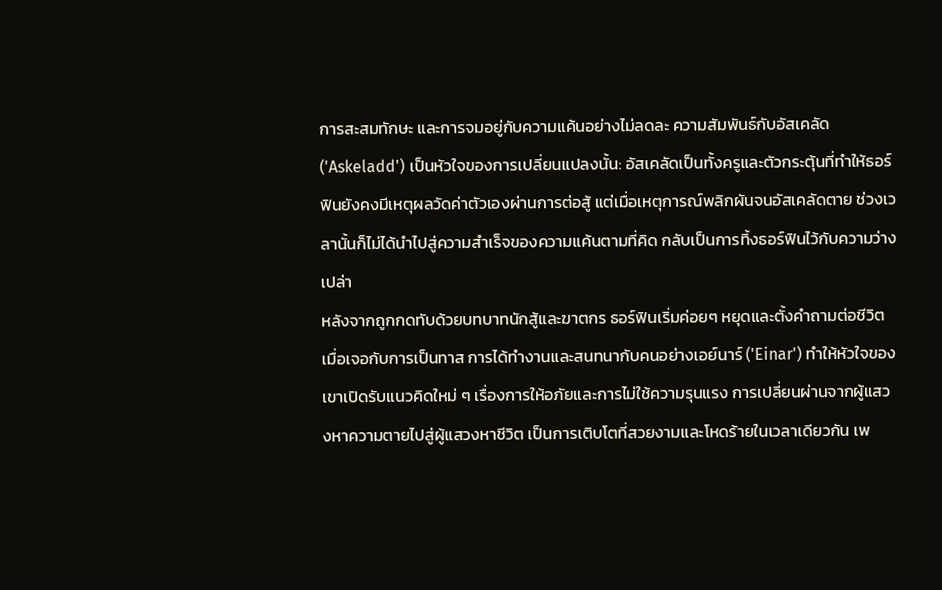การสะสมทักษะ และการจมอยู่กับความแค้นอย่างไม่ลดละ ความสัมพันธ์กับอัสเคลัด ('Askeladd') เป็นหัวใจของการเปลี่ยนแปลงนั้น: อัสเคลัดเป็นทั้งครูและตัวกระตุ้นที่ทำให้ธอร์ฟินยังคงมีเหตุผลวัดค่าตัวเองผ่านการต่อสู้ แต่เมื่อเหตุการณ์พลิกผันจนอัสเคลัดตาย ช่วงเวลานั้นก็ไม่ได้นำไปสู่ความสำเร็จของความแค้นตามที่คิด กลับเป็นการทิ้งธอร์ฟินไว้กับความว่างเปล่า
หลังจากถูกกดทับด้วยบทบาทนักสู้และฆาตกร ธอร์ฟินเริ่มค่อยๆ หยุดและตั้งคำถามต่อชีวิตเมื่อเจอกับการเป็นทาส การได้ทำงานและสนทนากับคนอย่างเอย์นาร์ ('Einar') ทำให้หัวใจของเขาเปิดรับแนวคิดใหม่ ๆ เรื่องการให้อภัยและการไม่ใช้ความรุนแรง การเปลี่ยนผ่านจากผู้แสวงหาความตายไปสู่ผู้แสวงหาชีวิต เป็นการเติบโตที่สวยงามและโหดร้ายในเวลาเดียวกัน เพ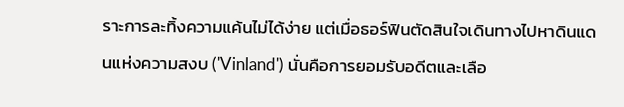ราะการละทิ้งความแค้นไม่ได้ง่าย แต่เมื่อธอร์ฟินตัดสินใจเดินทางไปหาดินแดนแห่งความสงบ ('Vinland') นั่นคือการยอมรับอดีตและเลือ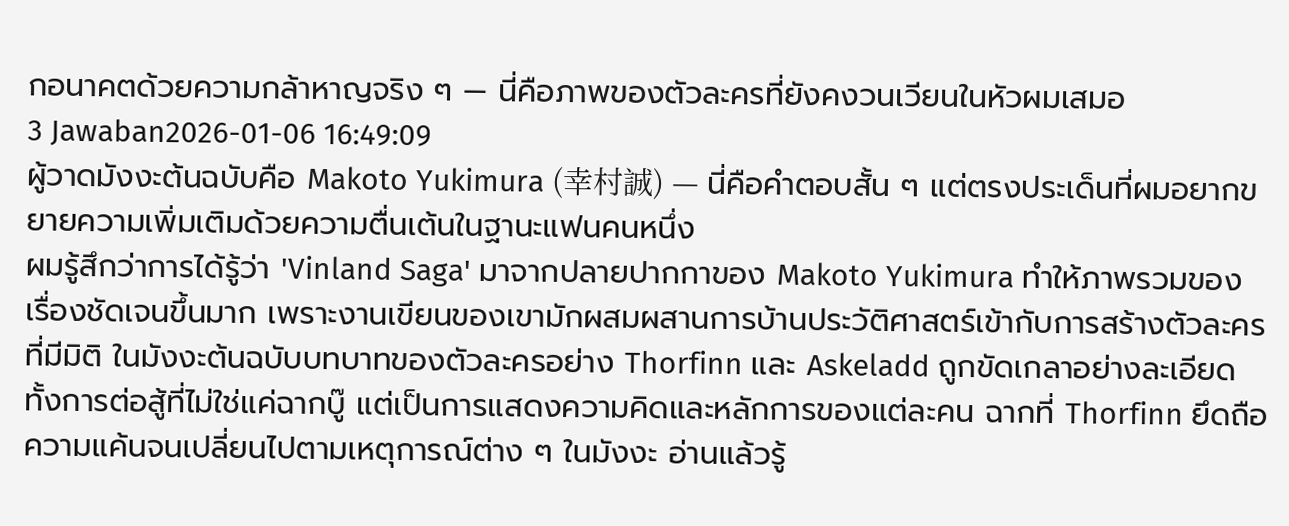กอนาคตด้วยความกล้าหาญจริง ๆ — นี่คือภาพของตัวละครที่ยังคงวนเวียนในหัวผมเสมอ
3 Jawaban2026-01-06 16:49:09
ผู้วาดมังงะต้นฉบับคือ Makoto Yukimura (幸村誠) — นี่คือคำตอบสั้น ๆ แต่ตรงประเด็นที่ผมอยากขยายความเพิ่มเติมด้วยความตื่นเต้นในฐานะแฟนคนหนึ่ง
ผมรู้สึกว่าการได้รู้ว่า 'Vinland Saga' มาจากปลายปากกาของ Makoto Yukimura ทำให้ภาพรวมของเรื่องชัดเจนขึ้นมาก เพราะงานเขียนของเขามักผสมผสานการบ้านประวัติศาสตร์เข้ากับการสร้างตัวละครที่มีมิติ ในมังงะต้นฉบับบทบาทของตัวละครอย่าง Thorfinn และ Askeladd ถูกขัดเกลาอย่างละเอียด ทั้งการต่อสู้ที่ไม่ใช่แค่ฉากบู๊ แต่เป็นการแสดงความคิดและหลักการของแต่ละคน ฉากที่ Thorfinn ยึดถือความแค้นจนเปลี่ยนไปตามเหตุการณ์ต่าง ๆ ในมังงะ อ่านแล้วรู้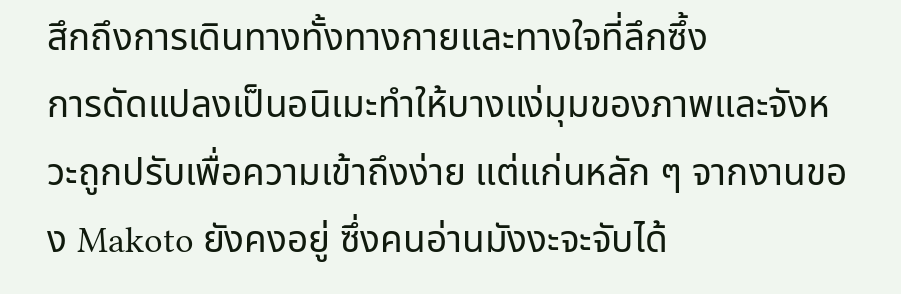สึกถึงการเดินทางทั้งทางกายและทางใจที่ลึกซึ้ง
การดัดแปลงเป็นอนิเมะทำให้บางแง่มุมของภาพและจังหวะถูกปรับเพื่อความเข้าถึงง่าย แต่แก่นหลัก ๆ จากงานของ Makoto ยังคงอยู่ ซึ่งคนอ่านมังงะจะจับได้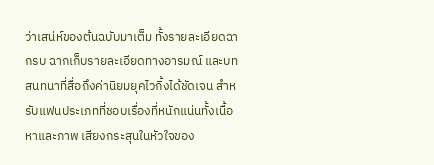ว่าเสน่ห์ของต้นฉบับมาเต็ม ทั้งรายละเอียดฉากรบ ฉากเก็บรายละเอียดทางอารมณ์ และบทสนทนาที่สื่อถึงค่านิยมยุคไวกิ้งได้ชัดเจน สำหรับแฟนประเภทที่ชอบเรื่องที่หนักแน่นทั้งเนื้อหาและภาพ เสียงกระสุนในหัวใจของ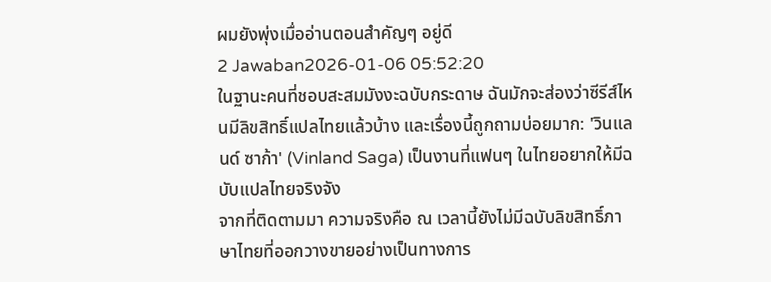ผมยังพุ่งเมื่ออ่านตอนสำคัญๆ อยู่ดี
2 Jawaban2026-01-06 05:52:20
ในฐานะคนที่ชอบสะสมมังงะฉบับกระดาษ ฉันมักจะส่องว่าซีรีส์ไหนมีลิขสิทธิ์แปลไทยแล้วบ้าง และเรื่องนี้ถูกถามบ่อยมาก: 'วินแลนด์ ซาก้า' (Vinland Saga) เป็นงานที่แฟนๆ ในไทยอยากให้มีฉบับแปลไทยจริงจัง
จากที่ติดตามมา ความจริงคือ ณ เวลานี้ยังไม่มีฉบับลิขสิทธิ์ภาษาไทยที่ออกวางขายอย่างเป็นทางการ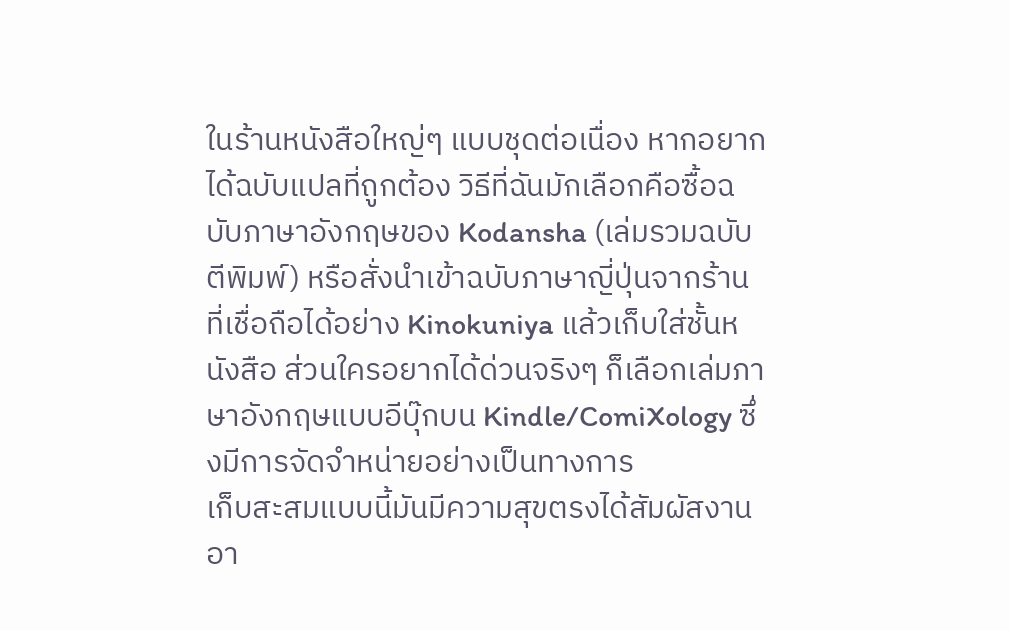ในร้านหนังสือใหญ่ๆ แบบชุดต่อเนื่อง หากอยากได้ฉบับแปลที่ถูกต้อง วิธีที่ฉันมักเลือกคือซื้อฉบับภาษาอังกฤษของ Kodansha (เล่มรวมฉบับตีพิมพ์) หรือสั่งนำเข้าฉบับภาษาญี่ปุ่นจากร้านที่เชื่อถือได้อย่าง Kinokuniya แล้วเก็บใส่ชั้นหนังสือ ส่วนใครอยากได้ด่วนจริงๆ ก็เลือกเล่มภาษาอังกฤษแบบอีบุ๊กบน Kindle/ComiXology ซึ่งมีการจัดจำหน่ายอย่างเป็นทางการ
เก็บสะสมแบบนี้มันมีความสุขตรงได้สัมผัสงานอา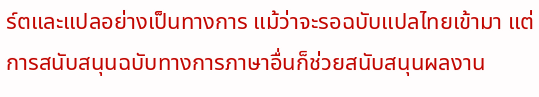ร์ตและแปลอย่างเป็นทางการ แม้ว่าจะรอฉบับแปลไทยเข้ามา แต่การสนับสนุนฉบับทางการภาษาอื่นก็ช่วยสนับสนุนผลงาน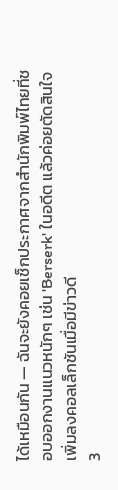ได้เหมือนกัน — ฉันจะยังคอยเช็กประกาศจากสำนักพิมพ์ไทยที่ชอบออกงานแนวหนักๆ เช่น 'Berserk' ในอดีต แล้วค่อยตัดสินใจเพิ่มลงคอลเล็กชันเมื่อมีข่าวดี
3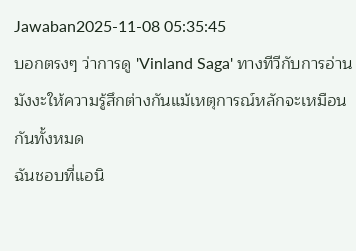Jawaban2025-11-08 05:35:45
บอกตรงๆ ว่าการดู 'Vinland Saga' ทางทีวีกับการอ่านมังงะให้ความรู้สึกต่างกันแม้เหตุการณ์หลักจะเหมือนกันทั้งหมด
ฉันชอบที่แอนิ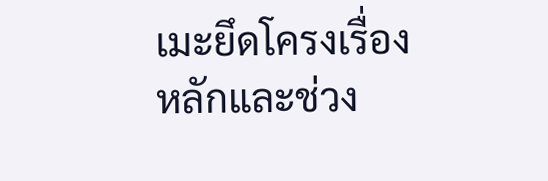เมะยึดโครงเรื่องหลักและช่วง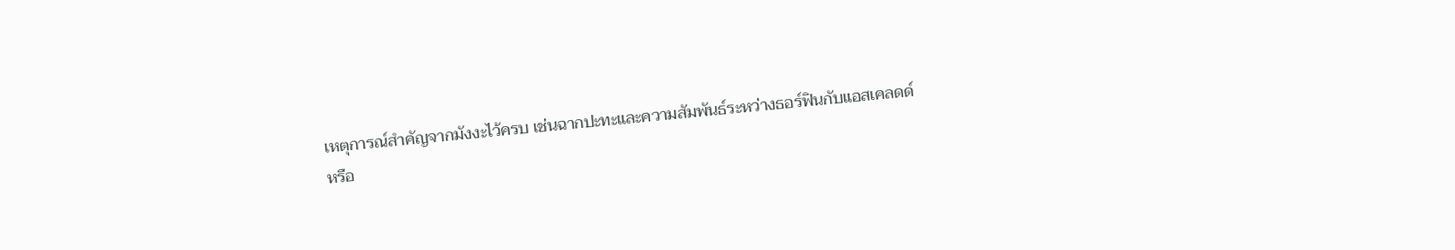เหตุการณ์สำคัญจากมังงะไว้ครบ เช่นฉากปะทะและความสัมพันธ์ระหว่างธอร์ฟินกับแอสเคลดด์ หรือ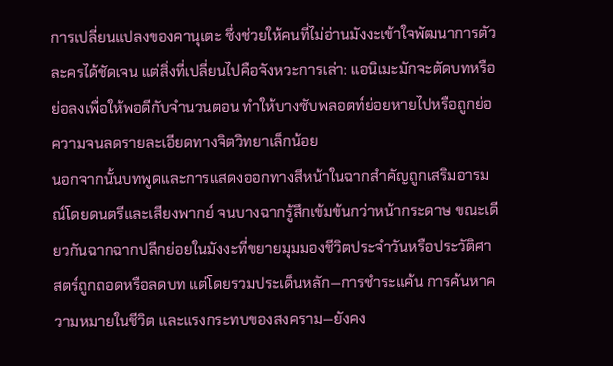การเปลี่ยนแปลงของคานุเตะ ซึ่งช่วยให้คนที่ไม่อ่านมังงะเข้าใจพัฒนาการตัวละครได้ชัดเจน แต่สิ่งที่เปลี่ยนไปคือจังหวะการเล่า: แอนิเมะมักจะตัดบทหรือย่อลงเพื่อให้พอดีกับจำนวนตอน ทำให้บางซับพลอตท์ย่อยหายไปหรือถูกย่อความจนลดรายละเอียดทางจิตวิทยาเล็กน้อย
นอกจากนั้นบทพูดและการแสดงออกทางสีหน้าในฉากสำคัญถูกเสริมอารมณ์โดยดนตรีและเสียงพากย์ จนบางฉากรู้สึกเข้มข้นกว่าหน้ากระดาษ ขณะเดียวกันฉากฉากปลีกย่อยในมังงะที่ขยายมุมมองชีวิตประจำวันหรือประวัติศาสตร์ถูกถอดหรือลดบท แต่โดยรวมประเด็นหลัก—การชำระแค้น การค้นหาความหมายในชีวิต และแรงกระทบของสงคราม—ยังคง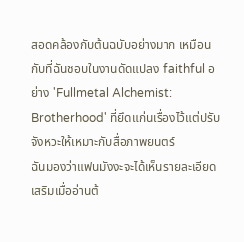สอดคล้องกับต้นฉบับอย่างมาก เหมือนกับที่ฉันชอบในงานดัดแปลง faithful อย่าง 'Fullmetal Alchemist: Brotherhood' ที่ยึดแก่นเรื่องไว้แต่ปรับจังหวะให้เหมาะกับสื่อภาพยนตร์
ฉันมองว่าแฟนมังงะจะได้เห็นรายละเอียดเสริมเมื่ออ่านต้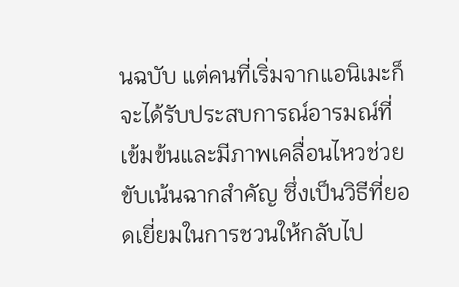นฉบับ แต่คนที่เริ่มจากแอนิเมะก็จะได้รับประสบการณ์อารมณ์ที่เข้มข้นและมีภาพเคลื่อนไหวช่วยขับเน้นฉากสำคัญ ซึ่งเป็นวิธีที่ยอดเยี่ยมในการชวนให้กลับไป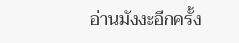อ่านมังงะอีกครั้ง